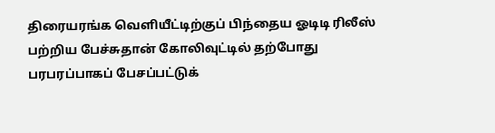திரையரங்க வெளியீட்டிற்குப் பிந்தைய ஓடிடி ரிலீஸ் பற்றிய பேச்சுதான் கோலிவுட்டில் தற்போது பரபரப்பாகப் பேசப்பட்டுக்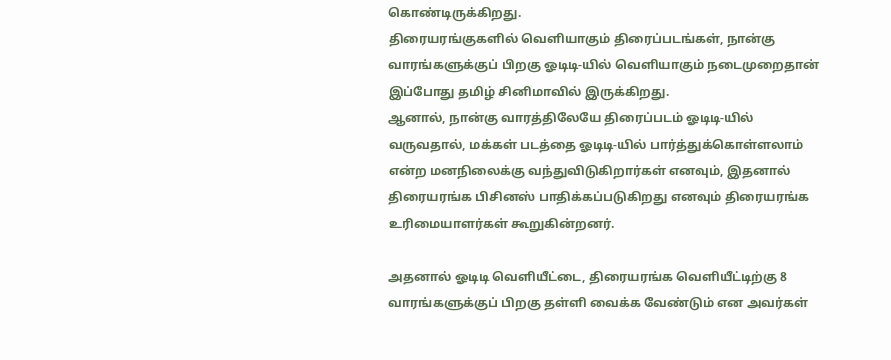கொண்டிருக்கிறது.
திரையரங்குகளில் வெளியாகும் திரைப்படங்கள், நான்கு வாரங்களுக்குப் பிறகு ஓடிடி-யில் வெளியாகும் நடைமுறைதான் இப்போது தமிழ் சினிமாவில் இருக்கிறது.
ஆனால், நான்கு வாரத்திலேயே திரைப்படம் ஓடிடி-யில் வருவதால், மக்கள் படத்தை ஓடிடி-யில் பார்த்துக்கொள்ளலாம் என்ற மனநிலைக்கு வந்துவிடுகிறார்கள் எனவும், இதனால் திரையரங்க பிசினஸ் பாதிக்கப்படுகிறது எனவும் திரையரங்க உரிமையாளர்கள் கூறுகின்றனர்.

அதனால் ஓடிடி வெளியீட்டை, திரையரங்க வெளியீட்டிற்கு 8 வாரங்களுக்குப் பிறகு தள்ளி வைக்க வேண்டும் என அவர்கள்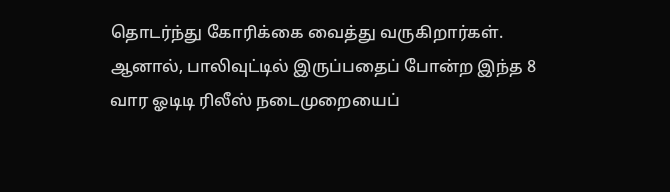தொடர்ந்து கோரிக்கை வைத்து வருகிறார்கள்.
ஆனால், பாலிவுட்டில் இருப்பதைப் போன்ற இந்த 8 வார ஓடிடி ரிலீஸ் நடைமுறையைப்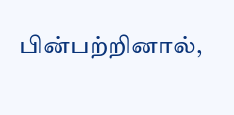பின்பற்றினால்,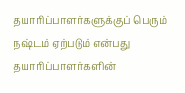தயாரிப்பாளர்களுக்குப் பெரும் நஷ்டம் ஏற்படும் என்பது தயாரிப்பாளர்களின்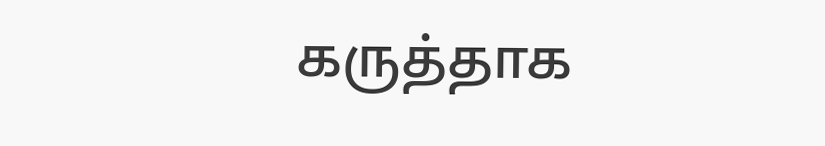கருத்தாக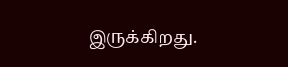இருக்கிறது.